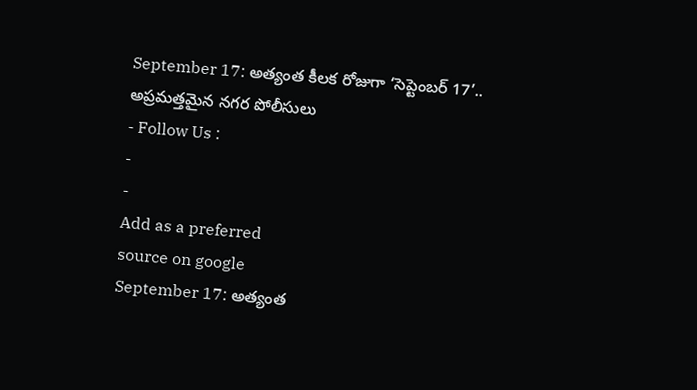September 17: అత్యంత కీలక రోజుగా ‘సెప్టెంబర్ 17’.. అప్రమత్తమైన నగర పోలీసులు
- Follow Us :
-
-
Add as a preferred
source on google
September 17: అత్యంత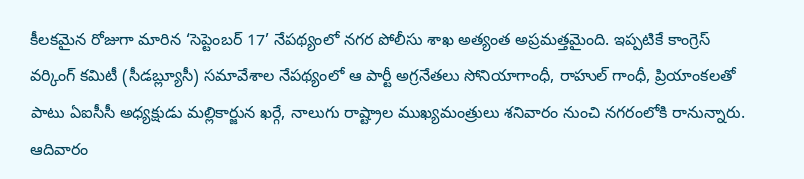కీలకమైన రోజుగా మారిన ‘సెప్టెంబర్ 17’ నేపథ్యంలో నగర పోలీసు శాఖ అత్యంత అప్రమత్తమైంది. ఇప్పటికే కాంగ్రెస్ వర్కింగ్ కమిటీ (సీడబ్ల్యూసీ) సమావేశాల నేపథ్యంలో ఆ పార్టీ అగ్రనేతలు సోనియాగాంధీ, రాహుల్ గాంధీ, ప్రియాంకలతో పాటు ఏఐసీసీ అధ్యక్షుడు మల్లికార్జున ఖర్గే, నాలుగు రాష్ట్రాల ముఖ్యమంత్రులు శనివారం నుంచి నగరంలోకి రానున్నారు. ఆదివారం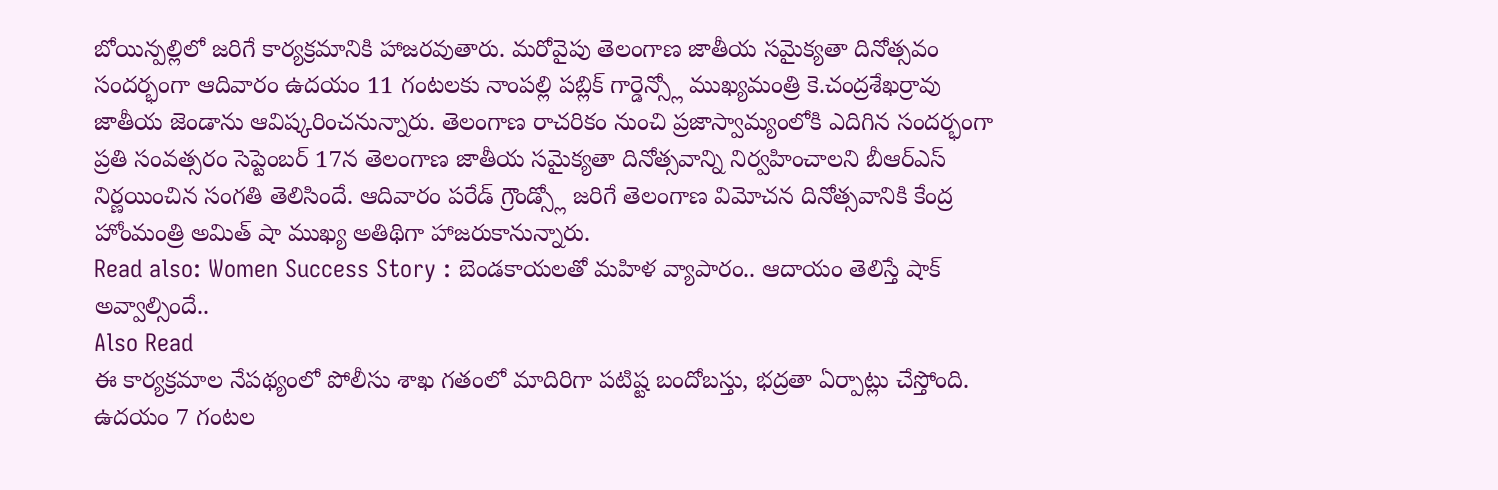బోయిన్పల్లిలో జరిగే కార్యక్రమానికి హాజరవుతారు. మరోవైపు తెలంగాణ జాతీయ సమైక్యతా దినోత్సవం సందర్భంగా ఆదివారం ఉదయం 11 గంటలకు నాంపల్లి పబ్లిక్ గార్డెన్స్లో ముఖ్యమంత్రి కె.చంద్రశేఖర్రావు జాతీయ జెండాను ఆవిష్కరించనున్నారు. తెలంగాణ రాచరికం నుంచి ప్రజాస్వామ్యంలోకి ఎదిగిన సందర్భంగా ప్రతి సంవత్సరం సెప్టెంబర్ 17న తెలంగాణ జాతీయ సమైక్యతా దినోత్సవాన్ని నిర్వహించాలని బీఆర్ఎస్ నిర్ణయించిన సంగతి తెలిసిందే. ఆదివారం పరేడ్ గ్రౌండ్స్లో జరిగే తెలంగాణ విమోచన దినోత్సవానికి కేంద్ర హోంమంత్రి అమిత్ షా ముఖ్య అతిథిగా హాజరుకానున్నారు.
Read also: Women Success Story : బెండకాయలతో మహిళ వ్యాపారం.. ఆదాయం తెలిస్తే షాక్ అవ్వాల్సిందే..
Also Read
ఈ కార్యక్రమాల నేపథ్యంలో పోలీసు శాఖ గతంలో మాదిరిగా పటిష్ట బందోబస్తు, భద్రతా ఏర్పాట్లు చేస్తోంది. ఉదయం 7 గంటల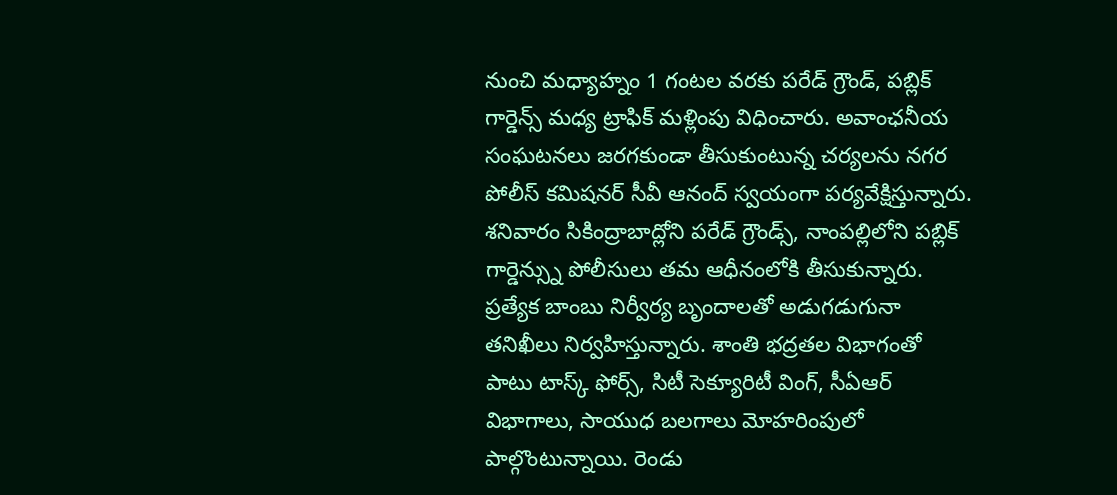నుంచి మధ్యాహ్నం 1 గంటల వరకు పరేడ్ గ్రౌండ్, పబ్లిక్ గార్డెన్స్ మధ్య ట్రాఫిక్ మళ్లింపు విధించారు. అవాంఛనీయ సంఘటనలు జరగకుండా తీసుకుంటున్న చర్యలను నగర పోలీస్ కమిషనర్ సీవీ ఆనంద్ స్వయంగా పర్యవేక్షిస్తున్నారు. శనివారం సికింద్రాబాద్లోని పరేడ్ గ్రౌండ్స్, నాంపల్లిలోని పబ్లిక్ గార్డెన్స్ను పోలీసులు తమ ఆధీనంలోకి తీసుకున్నారు. ప్రత్యేక బాంబు నిర్వీర్య బృందాలతో అడుగడుగునా తనిఖీలు నిర్వహిస్తున్నారు. శాంతి భద్రతల విభాగంతో పాటు టాస్క్ ఫోర్స్, సిటీ సెక్యూరిటీ వింగ్, సీఏఆర్ విభాగాలు, సాయుధ బలగాలు మోహరింపులో పాల్గొంటున్నాయి. రెండు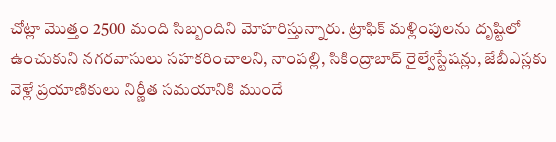చోట్లా మొత్తం 2500 మంది సిబ్బందిని మోహరిస్తున్నారు. ట్రాఫిక్ మళ్లింపులను దృష్టిలో ఉంచుకుని నగరవాసులు సహకరించాలని, నాంపల్లి, సికింద్రాబాద్ రైల్వేస్టేషన్లు, జేబీఎస్లకు వెళ్లే ప్రయాణికులు నిర్ణీత సమయానికి ముందే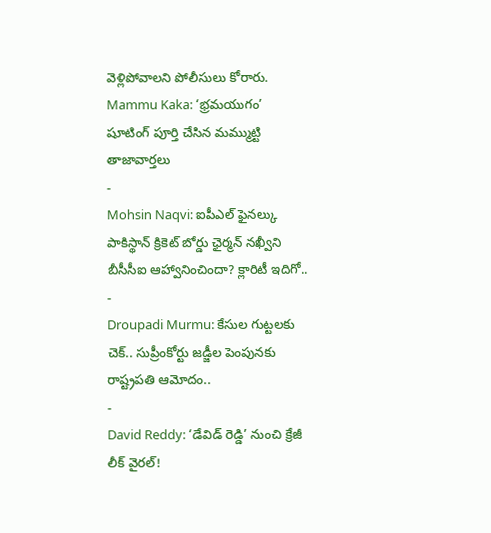వెళ్లిపోవాలని పోలీసులు కోరారు.
Mammu Kaka: ‘భ్రమయుగం’ షూటింగ్ పూర్తి చేసిన మమ్ముట్టి
తాజావార్తలు
-
Mohsin Naqvi: ఐపీఎల్ ఫైనల్కు పాకిస్థాన్ క్రికెట్ బోర్డు ఛైర్మన్ నఖ్వీని బీసీసీఐ ఆహ్వానించిందా? క్లారిటీ ఇదిగో..
-
Droupadi Murmu: కేసుల గుట్టలకు చెక్.. సుప్రీంకోర్టు జడ్జీల పెంపునకు రాష్ట్రపతి ఆమోదం..
-
David Reddy: ‘డేవిడ్ రెడ్డి’ నుంచి క్రేజీ లీక్ వైరల్!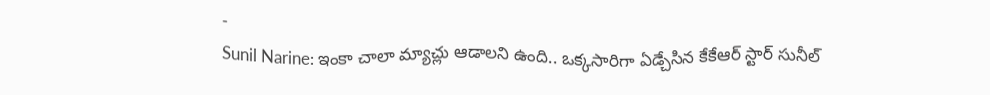-
Sunil Narine: ఇంకా చాలా మ్యాచ్లు ఆడాలని ఉంది.. ఒక్కసారిగా ఏడ్చేసిన కేకేఆర్ స్టార్ సునీల్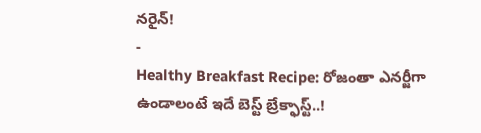నరైన్!
-
Healthy Breakfast Recipe: రోజంతా ఎనర్జీగా ఉండాలంటే ఇదే బెస్ట్ బ్రేక్ఫాస్ట్..!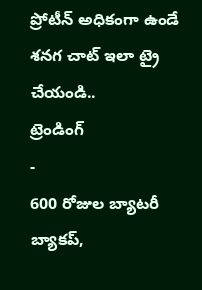ప్రోటీన్ అధికంగా ఉండే శనగ చాట్ ఇలా ట్రై చేయండి..
ట్రెండింగ్
-
600 రోజుల బ్యాటరీ బ్యాకప్,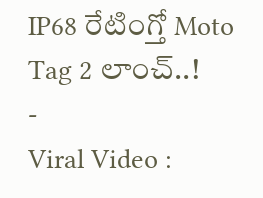IP68 రేటింగ్తో Moto Tag 2 లాంచ్..!
-
Viral Video :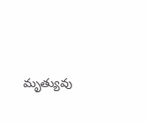మృత్యువు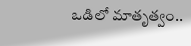ఒడిలో మాతృత్వం..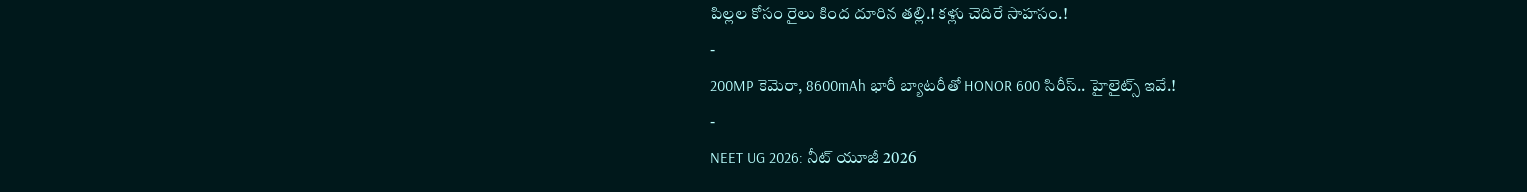పిల్లల కోసం రైలు కింద దూరిన తల్లి.! కళ్లు చెదిరే సాహసం.!
-
200MP కెమెరా, 8600mAh భారీ బ్యాటరీతో HONOR 600 సిరీస్.. హైలైట్స్ ఇవే.!
-
NEET UG 2026: నీట్ యూజీ 2026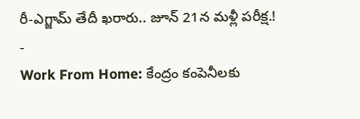రీ-ఎగ్జామ్ తేదీ ఖరారు.. జూన్ 21న మళ్లీ పరీక్ష.!
-
Work From Home: కేంద్రం కంపెనీలకు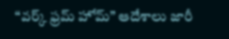“వర్క్ ఫ్రమ్ హోమ్” ఆదేశాలు జారీ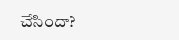చేసిందా?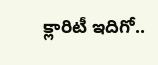క్లారిటీ ఇదిగో..